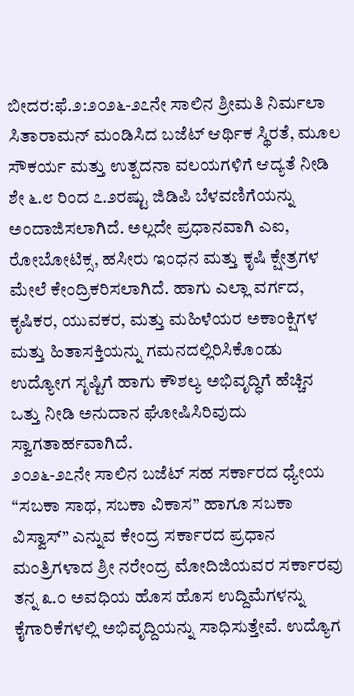ಬೀದರ:ಫೆ.೨:೨೦೨೬-೨೭ನೇ ಸಾಲಿನ ಶ್ರೀಮತಿ ನಿರ್ಮಲಾ ಸಿತಾರಾಮನ್ ಮಂಡಿಸಿದ ಬಜೆಟ್ ಆರ್ಥಿಕ ಸ್ಥಿರತೆ, ಮೂಲ ಸೌಕರ್ಯ ಮತ್ತು ಉತ್ಪದನಾ ವಲಯಗಳಿಗೆ ಆದ್ಯತೆ ನೀಡಿ ಶೇ ೬.೮ ರಿಂದ ೭.೨ರಷ್ಟು ಜಿಡಿಪಿ ಬೆಳವಣಿಗೆಯನ್ನು ಅಂದಾಜಿಸಲಾಗಿದೆ. ಅಲ್ಲದೇ ಪ್ರಧಾನವಾಗಿ ಎಐ, ರೋಬೋಟಿಕ್ಸ, ಹಸೀರು ಇಂಧನ ಮತ್ತು ಕೃಷಿ ಕ್ಷೇತ್ರಗಳ ಮೇಲೆ ಕೇಂದ್ರಿಕರಿಸಲಾಗಿದೆ. ಹಾಗು ಎಲ್ಲಾ ವರ್ಗದ, ಕೃಷಿಕರ, ಯುವಕರ, ಮತ್ತು ಮಹಿಳೆಯರ ಅಕಾಂಕ್ಷಿಗಳ ಮತ್ತು ಹಿತಾಸಕ್ತಿಯನ್ನು ಗಮನದಲ್ಲಿರಿಸಿಕೊಂಡು ಉದ್ಯೋಗ ಸೃಷ್ಟಿಗೆ ಹಾಗು ಕೌಶಲ್ಯ ಅಭಿವೃದ್ಧಿಗೆ ಹೆಚ್ಚಿನ ಒತ್ತು ನೀಡಿ ಅನುದಾನ ಘೋಷಿಸಿರಿವುದು ಸ್ವಾಗತಾರ್ಹವಾಗಿದೆ.
೨೦೨೬-೨೭ನೇ ಸಾಲಿನ ಬಜೆಟ್ ಸಹ ಸರ್ಕಾರದ ಧ್ಯೇಯ “ಸಬಕಾ ಸಾಥ, ಸಬಕಾ ವಿಕಾಸ” ಹಾಗೂ ಸಬಕಾ ವಿಸ್ವಾಸ್” ಎನ್ನುವ ಕೇಂದ್ರ ಸರ್ಕಾರದ ಪ್ರಧಾನ ಮಂತ್ರಿಗಳಾದ ಶ್ರೀ ನರೇಂದ್ರ ಮೋದಿಜಿಯವರ ಸರ್ಕಾರವು ತನ್ನ ೩.೦ ಅವಧಿಯ ಹೊಸ ಹೊಸ ಉದ್ದಿಮೆಗಳನ್ನು ಕೈಗಾರಿಕೆಗಳಲ್ಲಿ ಅಭಿವೃದ್ದಿಯನ್ನು ಸಾಧಿಸುತ್ತೇವೆ. ಉದ್ಯೊಗ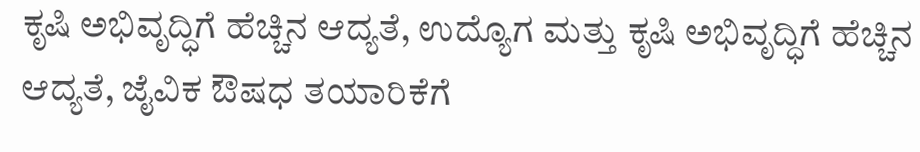ಕೃಷಿ ಅಭಿವೃದ್ಧಿಗೆ ಹೆಚ್ಚಿನ ಆದ್ಯತೆ, ಉದ್ಯೊಗ ಮತ್ತು ಕೃಷಿ ಅಭಿವೃದ್ಧಿಗೆ ಹೆಚ್ಚಿನ ಆದ್ಯತೆ, ಜೈವಿಕ ಔಷಧ ತಯಾರಿಕೆಗೆ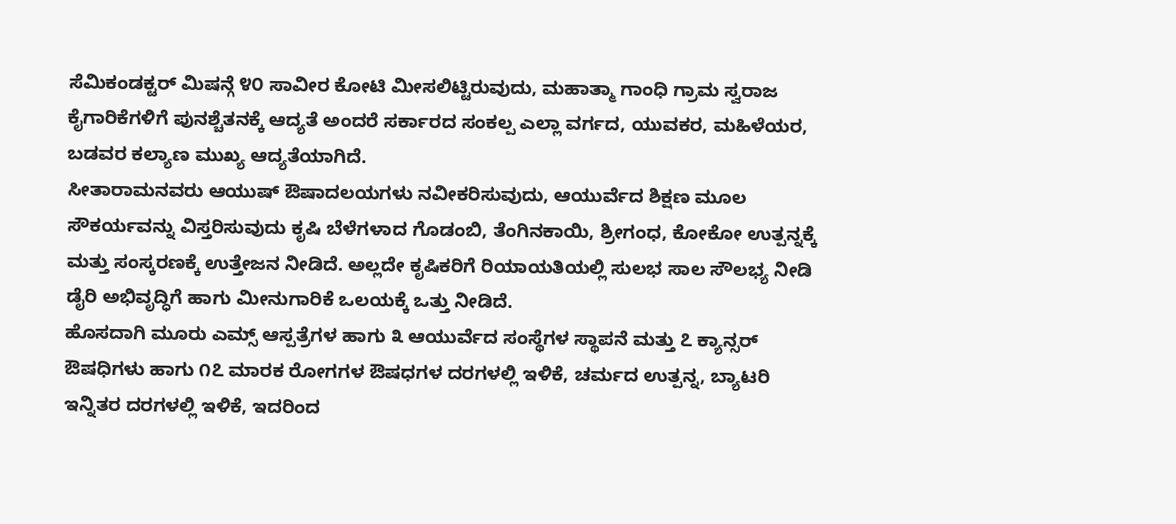ಸೆಮಿಕಂಡಕ್ಟರ್ ಮಿಷನ್ಗೆ ೪೦ ಸಾವೀರ ಕೋಟಿ ಮೀಸಲಿಟ್ಟಿರುವುದು, ಮಹಾತ್ಮಾ ಗಾಂಧಿ ಗ್ರಾಮ ಸ್ವರಾಜ ಕೈಗಾರಿಕೆಗಳಿಗೆ ಪುನಶ್ಚೆತನಕ್ಕೆ ಆದ್ಯತೆ ಅಂದರೆ ಸರ್ಕಾರದ ಸಂಕಲ್ಪ ಎಲ್ಲಾ ವರ್ಗದ, ಯುವಕರ, ಮಹಿಳೆಯರ, ಬಡವರ ಕಲ್ಯಾಣ ಮುಖ್ಯ ಆದ್ಯತೆಯಾಗಿದೆ.
ಸೀತಾರಾಮನವರು ಆಯುಷ್ ಔಷಾದಲಯಗಳು ನವೀಕರಿಸುವುದು, ಆಯುರ್ವೆದ ಶಿಕ್ಷಣ ಮೂಲ ಸೌಕರ್ಯವನ್ನು ವಿಸ್ತರಿಸುವುದು ಕೃಷಿ ಬೆಳೆಗಳಾದ ಗೊಡಂಬಿ, ತೆಂಗಿನಕಾಯಿ, ಶ್ರೀಗಂಧ, ಕೋಕೋ ಉತ್ಪನ್ನಕ್ಕೆ ಮತ್ತು ಸಂಸ್ಕರಣಕ್ಕೆ ಉತ್ತೇಜನ ನೀಡಿದೆ. ಅಲ್ಲದೇ ಕೃಷಿಕರಿಗೆ ರಿಯಾಯತಿಯಲ್ಲಿ ಸುಲಭ ಸಾಲ ಸೌಲಭ್ಯ ನೀಡಿ ಡೈರಿ ಅಭಿವೃದ್ಧಿಗೆ ಹಾಗು ಮೀನುಗಾರಿಕೆ ಒಲಯಕ್ಕೆ ಒತ್ತು ನೀಡಿದೆ.
ಹೊಸದಾಗಿ ಮೂರು ಎಮ್ಸ್ ಆಸ್ಪತ್ರೆಗಳ ಹಾಗು ೩ ಆಯುರ್ವೆದ ಸಂಸ್ಥೆಗಳ ಸ್ಥಾಪನೆ ಮತ್ತು ೭ ಕ್ಯಾನ್ಸರ್ ಔಷಧಿಗಳು ಹಾಗು ೧೭ ಮಾರಕ ರೋಗಗಳ ಔಷಧಗಳ ದರಗಳಲ್ಲಿ ಇಳಿಕೆ, ಚರ್ಮದ ಉತ್ಪನ್ನ, ಬ್ಯಾಟರಿ ಇನ್ನಿತರ ದರಗಳಲ್ಲಿ ಇಳಿಕೆ, ಇದರಿಂದ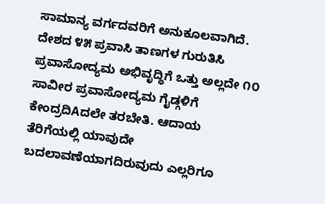ಸಾಮಾನ್ಯ ವರ್ಗದವರಿಗೆ ಅನುಕೂಲವಾಗಿದೆ. ದೇಶದ ೪೫ ಪ್ರವಾಸಿ ತಾಣಗಳ ಗುರುತಿಸಿ ಪ್ರವಾಸೋದ್ಯಮ ಅಭಿವೃದ್ಧಿಗೆ ಒತ್ತು ಅಲ್ಲದೇ ೧೦ ಸಾವೀರ ಪ್ರವಾಸೋದ್ಯಮ ಗೈಡ್ಗಳಿಗೆ ಕೇಂದ್ರದಿAದಲೇ ತರಬೇತಿ. ಆದಾಯ ತೆರಿಗೆಯಲ್ಲಿ ಯಾವುದೇ ಬದಲಾವಣೆಯಾಗದಿರುವುದು ಎಲ್ಲರಿಗೂ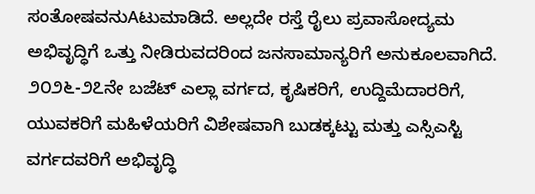ಸಂತೋಷವನುAಟುಮಾಡಿದೆ. ಅಲ್ಲದೇ ರಸ್ತೆ ರೈಲು ಪ್ರವಾಸೋದ್ಯಮ ಅಭಿವೃದ್ಧಿಗೆ ಒತ್ತು ನೀಡಿರುವದರಿಂದ ಜನಸಾಮಾನ್ಯರಿಗೆ ಅನುಕೂಲವಾಗಿದೆ.
೨೦೨೬-೨೭ನೇ ಬಜೆಟ್ ಎಲ್ಲಾ ವರ್ಗದ, ಕೃಷಿಕರಿಗೆ, ಉದ್ದಿಮೆದಾರರಿಗೆ, ಯುವಕರಿಗೆ ಮಹಿಳೆಯರಿಗೆ ವಿಶೇಷವಾಗಿ ಬುಡಕ್ಕಟ್ಟು ಮತ್ತು ಎಸ್ಸಿಎಸ್ಟಿ ವರ್ಗದವರಿಗೆ ಅಭಿವೃದ್ಧಿ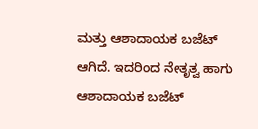ಮತ್ತು ಆಶಾದಾಯಕ ಬಜೆಟ್ ಆಗಿದೆ. ಇದರಿಂದ ನೇತೃತ್ವ ಹಾಗು ಆಶಾದಾಯಕ ಬಜೆಟ್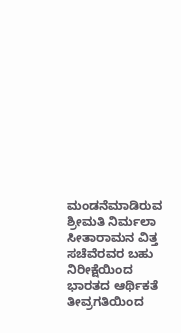ಮಂಡನೆಮಾಡಿರುವ ಶ್ರೀಮತಿ ನಿರ್ಮಲಾ ಸೀತಾರಾಮನ ವಿತ್ತ ಸಚೆವೆರವರ ಬಹು ನಿರೀಕ್ಷೆಯಿಂದ ಭಾರತದ ಆರ್ಥಿಕತೆ ತೀವ್ರಗತಿಯಿಂದ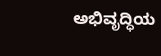ಅಭಿವೃದ್ಧಿಯ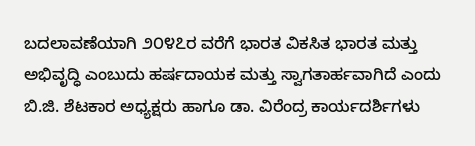ಬದಲಾವಣೆಯಾಗಿ ೨೦೪೭ರ ವರೆಗೆ ಭಾರತ ವಿಕಸಿತ ಭಾರತ ಮತ್ತು ಅಭಿವೃದ್ಧಿ ಎಂಬುದು ಹರ್ಷದಾಯಕ ಮತ್ತು ಸ್ವಾಗತಾರ್ಹವಾಗಿದೆ ಎಂದು ಬಿ.ಜಿ. ಶೆಟಕಾರ ಅಧ್ಯಕ್ಷರು ಹಾಗೂ ಡಾ. ವಿರೆಂದ್ರ ಕಾರ್ಯದರ್ಶಿಗಳು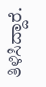ತಿಳಿಸಿದ್ದಾರೆ.